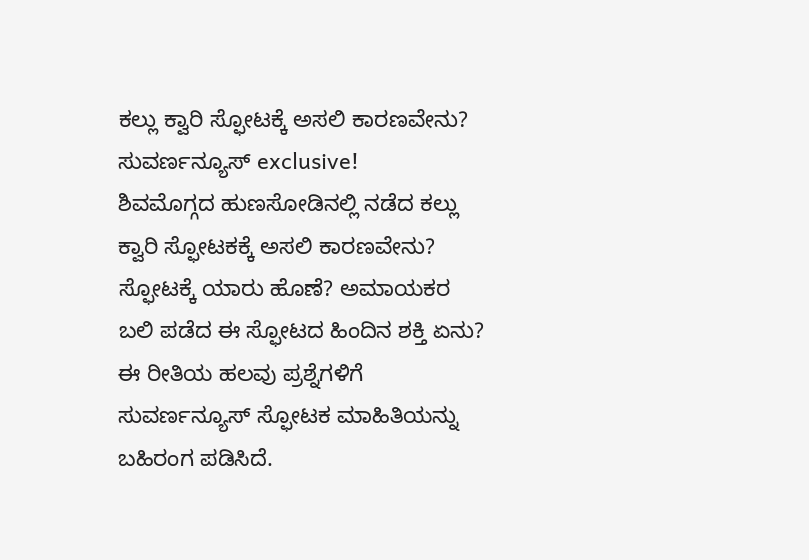ಕಲ್ಲು ಕ್ವಾರಿ ಸ್ಫೋಟಕ್ಕೆ ಅಸಲಿ ಕಾರಣವೇನು? ಸುವರ್ಣನ್ಯೂಸ್ exclusive!
ಶಿವಮೊಗ್ಗದ ಹುಣಸೋಡಿನಲ್ಲಿ ನಡೆದ ಕಲ್ಲು ಕ್ವಾರಿ ಸ್ಫೋಟಕಕ್ಕೆ ಅಸಲಿ ಕಾರಣವೇನು? ಸ್ಫೋಟಕ್ಕೆ ಯಾರು ಹೊಣೆ? ಅಮಾಯಕರ ಬಲಿ ಪಡೆದ ಈ ಸ್ಫೋಟದ ಹಿಂದಿನ ಶಕ್ತಿ ಏನು? ಈ ರೀತಿಯ ಹಲವು ಪ್ರಶ್ನೆಗಳಿಗೆ ಸುವರ್ಣನ್ಯೂಸ್ ಸ್ಫೋಟಕ ಮಾಹಿತಿಯನ್ನು ಬಹಿರಂಗ ಪಡಿಸಿದೆ.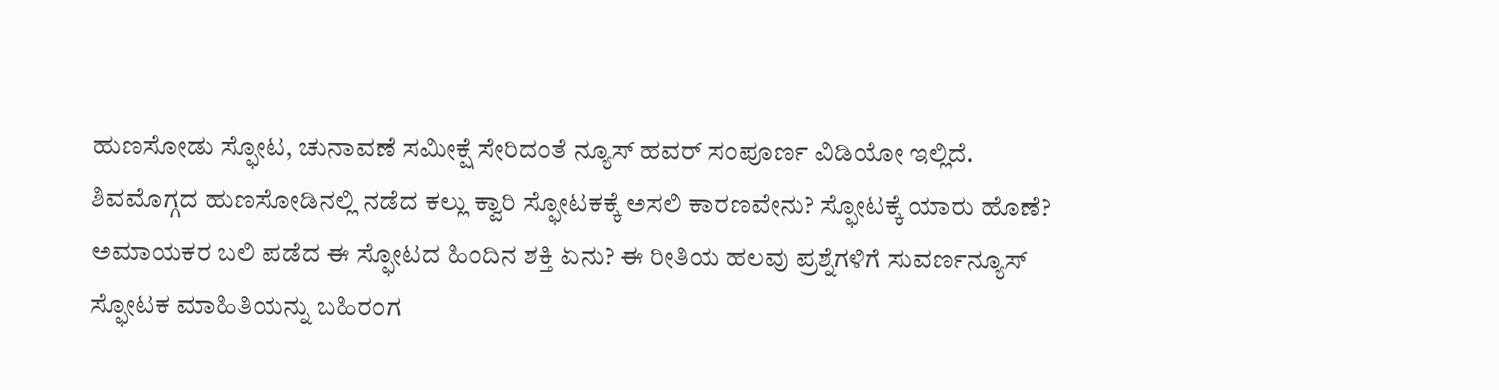ಹುಣಸೋಡು ಸ್ಫೋಟ, ಚುನಾವಣೆ ಸಮೀಕ್ಷೆ ಸೇರಿದಂತೆ ನ್ಯೂಸ್ ಹವರ್ ಸಂಪೂರ್ಣ ವಿಡಿಯೋ ಇಲ್ಲಿದೆ.
ಶಿವಮೊಗ್ಗದ ಹುಣಸೋಡಿನಲ್ಲಿ ನಡೆದ ಕಲ್ಲು ಕ್ವಾರಿ ಸ್ಫೋಟಕಕ್ಕೆ ಅಸಲಿ ಕಾರಣವೇನು? ಸ್ಫೋಟಕ್ಕೆ ಯಾರು ಹೊಣೆ? ಅಮಾಯಕರ ಬಲಿ ಪಡೆದ ಈ ಸ್ಫೋಟದ ಹಿಂದಿನ ಶಕ್ತಿ ಏನು? ಈ ರೀತಿಯ ಹಲವು ಪ್ರಶ್ನೆಗಳಿಗೆ ಸುವರ್ಣನ್ಯೂಸ್ ಸ್ಫೋಟಕ ಮಾಹಿತಿಯನ್ನು ಬಹಿರಂಗ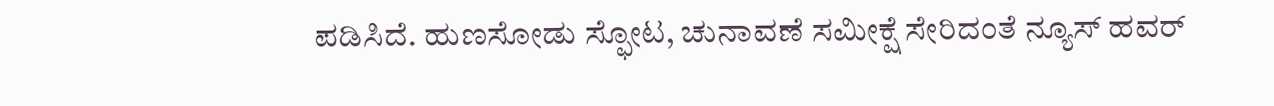ಪಡಿಸಿದೆ. ಹುಣಸೋಡು ಸ್ಫೋಟ, ಚುನಾವಣೆ ಸಮೀಕ್ಷೆ ಸೇರಿದಂತೆ ನ್ಯೂಸ್ ಹವರ್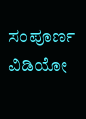ಸಂಪೂರ್ಣ ವಿಡಿಯೋ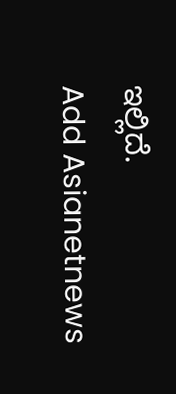ಇಲ್ಲಿದೆ.
Add Asianetnews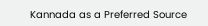Kannada as a Preferred Source